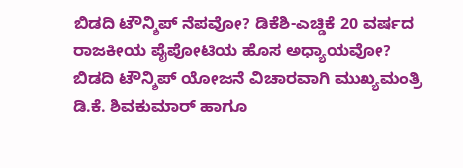ಬಿಡದಿ ಟೌನ್ಶಿಪ್ ನೆಪವೋ? ಡಿಕೆಶಿ-ಎಚ್ಡಿಕೆ 20 ವರ್ಷದ ರಾಜಕೀಯ ಪೈಪೋಟಿಯ ಹೊಸ ಅಧ್ಯಾಯವೋ?
ಬಿಡದಿ ಟೌನ್ಶಿಪ್ ಯೋಜನೆ ವಿಚಾರವಾಗಿ ಮುಖ್ಯಮಂತ್ರಿ ಡಿ.ಕೆ. ಶಿವಕುಮಾರ್ ಹಾಗೂ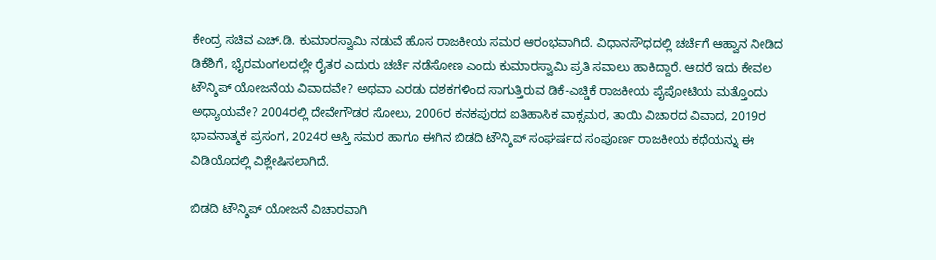ಕೇಂದ್ರ ಸಚಿವ ಎಚ್.ಡಿ. ಕುಮಾರಸ್ವಾಮಿ ನಡುವೆ ಹೊಸ ರಾಜಕೀಯ ಸಮರ ಆರಂಭವಾಗಿದೆ. ವಿಧಾನಸೌಧದಲ್ಲಿ ಚರ್ಚೆಗೆ ಆಹ್ವಾನ ನೀಡಿದ ಡಿಕೆಶಿಗೆ, ಭೈರಮಂಗಲದಲ್ಲೇ ರೈತರ ಎದುರು ಚರ್ಚೆ ನಡೆಸೋಣ ಎಂದು ಕುಮಾರಸ್ವಾಮಿ ಪ್ರತಿ ಸವಾಲು ಹಾಕಿದ್ದಾರೆ. ಆದರೆ ಇದು ಕೇವಲ ಟೌನ್ಶಿಪ್ ಯೋಜನೆಯ ವಿವಾದವೇ? ಅಥವಾ ಎರಡು ದಶಕಗಳಿಂದ ಸಾಗುತ್ತಿರುವ ಡಿಕೆ-ಎಚ್ಡಿಕೆ ರಾಜಕೀಯ ಪೈಪೋಟಿಯ ಮತ್ತೊಂದು ಅಧ್ಯಾಯವೇ? 2004ರಲ್ಲಿ ದೇವೇಗೌಡರ ಸೋಲು, 2006ರ ಕನಕಪುರದ ಐತಿಹಾಸಿಕ ವಾಕ್ಸಮರ, ತಾಯಿ ವಿಚಾರದ ವಿವಾದ, 2019ರ ಭಾವನಾತ್ಮಕ ಪ್ರಸಂಗ, 2024ರ ಆಸ್ತಿ ಸಮರ ಹಾಗೂ ಈಗಿನ ಬಿಡದಿ ಟೌನ್ಶಿಪ್ ಸಂಘರ್ಷದ ಸಂಪೂರ್ಣ ರಾಜಕೀಯ ಕಥೆಯನ್ನು ಈ ವಿಡಿಯೊದಲ್ಲಿ ವಿಶ್ಲೇಷಿಸಲಾಗಿದೆ.

ಬಿಡದಿ ಟೌನ್ಶಿಪ್ ಯೋಜನೆ ವಿಚಾರವಾಗಿ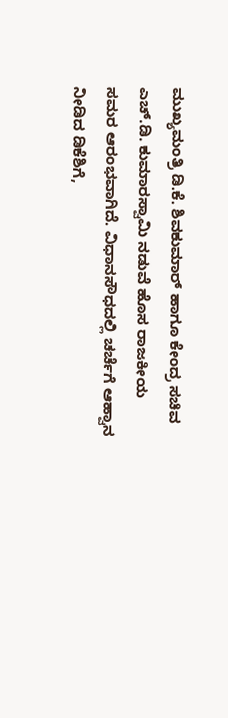ಮುಖ್ಯಮಂತ್ರಿ ಡಿ.ಕೆ. ಶಿವಕುಮಾರ್ ಹಾಗೂ ಕೇಂದ್ರ ಸಚಿವ ಎಚ್.ಡಿ. ಕುಮಾರಸ್ವಾಮಿ ನಡುವೆ ಹೊಸ ರಾಜಕೀಯ ಸಮರ ಆರಂಭವಾಗಿದೆ. ವಿಧಾನಸೌಧದಲ್ಲಿ ಚರ್ಚೆಗೆ ಆಹ್ವಾನ ನೀಡಿದ ಡಿಕೆಶಿಗೆ,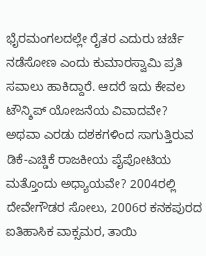ಭೈರಮಂಗಲದಲ್ಲೇ ರೈತರ ಎದುರು ಚರ್ಚೆ ನಡೆಸೋಣ ಎಂದು ಕುಮಾರಸ್ವಾಮಿ ಪ್ರತಿ ಸವಾಲು ಹಾಕಿದ್ದಾರೆ. ಆದರೆ ಇದು ಕೇವಲ ಟೌನ್ಶಿಪ್ ಯೋಜನೆಯ ವಿವಾದವೇ? ಅಥವಾ ಎರಡು ದಶಕಗಳಿಂದ ಸಾಗುತ್ತಿರುವ ಡಿಕೆ-ಎಚ್ಡಿಕೆ ರಾಜಕೀಯ ಪೈಪೋಟಿಯ ಮತ್ತೊಂದು ಅಧ್ಯಾಯವೇ? 2004ರಲ್ಲಿ ದೇವೇಗೌಡರ ಸೋಲು, 2006ರ ಕನಕಪುರದ ಐತಿಹಾಸಿಕ ವಾಕ್ಸಮರ, ತಾಯಿ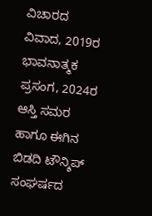ವಿಚಾರದ ವಿವಾದ, 2019ರ ಭಾವನಾತ್ಮಕ ಪ್ರಸಂಗ, 2024ರ ಆಸ್ತಿ ಸಮರ ಹಾಗೂ ಈಗಿನ ಬಿಡದಿ ಟೌನ್ಶಿಪ್ ಸಂಘರ್ಷದ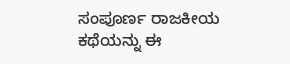ಸಂಪೂರ್ಣ ರಾಜಕೀಯ ಕಥೆಯನ್ನು ಈ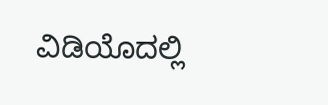ವಿಡಿಯೊದಲ್ಲಿ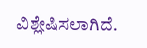ವಿಶ್ಲೇಷಿಸಲಾಗಿದೆ.